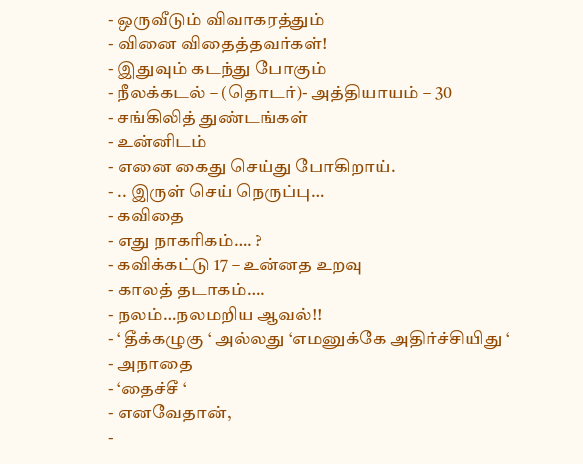- ஒருவீடும் விவாகரத்தும்
- வினை விதைத்தவர்கள்!
- இதுவும் கடந்து போகும்
- நீலக்கடல் – (தொடர்)- அத்தியாயம் – 30
- சங்கிலித் துண்டங்கள்
- உன்னிடம்
- எனை கைது செய்து போகிறாய்.
- .. இருள் செய் நெருப்பு…
- கவிதை
- எது நாகரிகம்…. ?
- கவிக்கட்டு 17 – உன்னத உறவு
- காலத் தடாகம்….
- நலம்…நலமறிய ஆவல்!!
- ‘ தீக்கழுகு ‘ அல்லது ‘எமனுக்கே அதிர்ச்சியிது ‘
- அநாதை
- ‘தைச்சீ ‘
- எனவேதான்,
-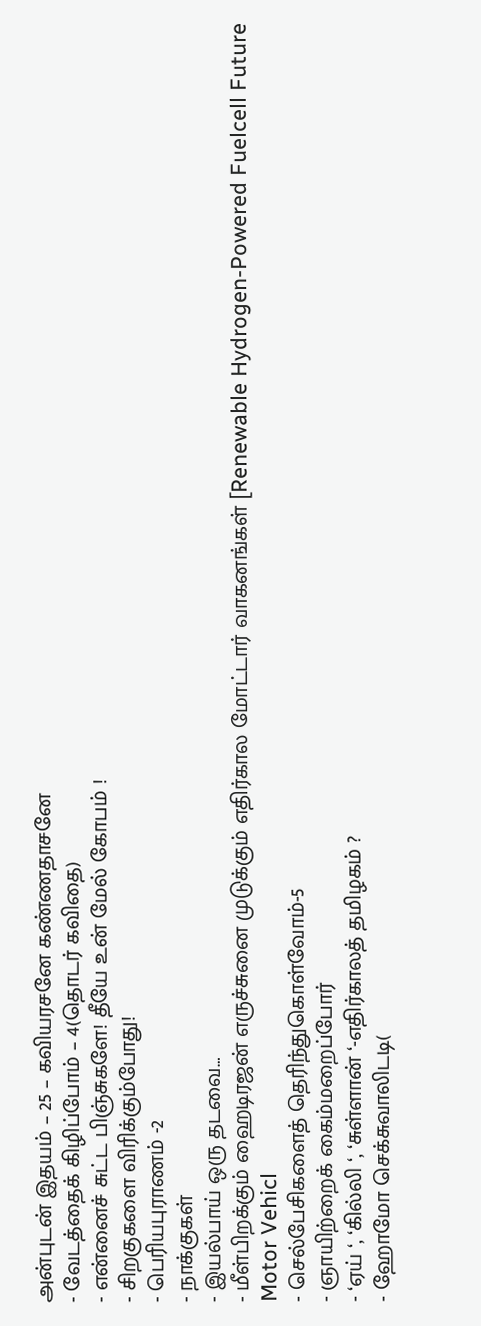அன்புடன் இதயம் – 25 – கவியரசனே கண்ணதாசனே
- வேடத்தைக் கிழிப்போம் – 4(தொடர் கவிதை)
- என்னைச் சுட்ட பிஞ்சுகளே! தீயே உன் மேல் கோபம் !
- சிறகுகளை விரிக்கும்போது!
- பெரியபுராணம் -2
- நாக்குகள்
- இயல்பாய் ஒரு தடவை…
- மீள்பிறக்கும் ஹைடிரஜன் எருச்சுனை முடுக்கும் எதிர்கால மோட்டார் வாகனங்கள் [Renewable Hydrogen-Powered Fuelcell Future Motor Vehicl
- செல்பேசிகளைத் தெரிந்துகொள்வோம்-5
- ஞாயிற்றைக் கைம்மறைப்போர்
- ‘ஏய் ‘, ‘கில்லி ‘, ‘சுள்ளான் ‘-எதிர்காலத் தமிழகம் ?
- ஹோமோ செக்சுவாலிடடி(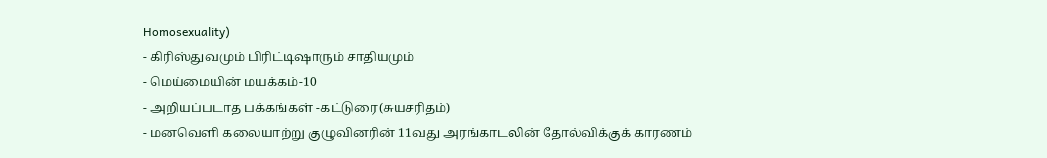Homosexuality)
- கிரிஸ்துவமும் பிரிட்டிஷாரும் சாதியமும்
- மெய்மையின் மயக்கம்-10
- அறியப்படாத பக்கங்கள் -கட்டுரை(சுயசரிதம்)
- மனவெளி கலையாற்று குழுவினரின் 11வது அரங்காடலின் தோல்விக்குக் காரணம்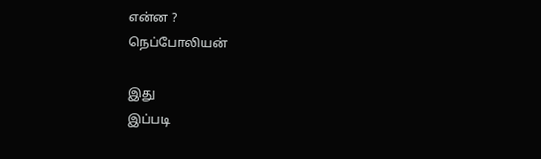என்ன ?
நெப்போலியன்

இது
இப்படி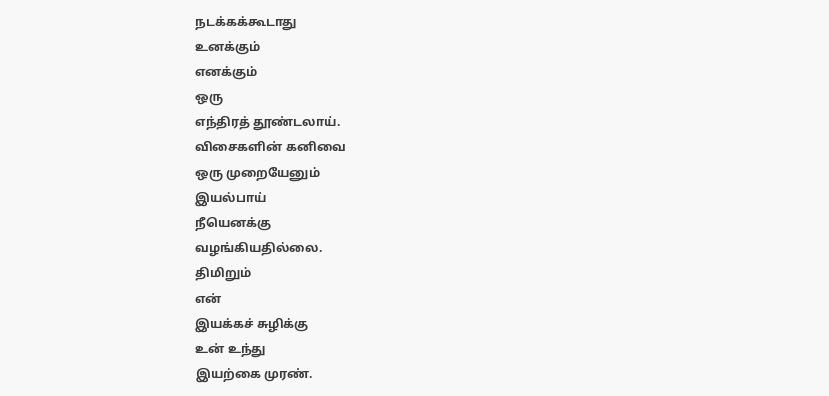நடக்கக்கூடாது
உனக்கும்
எனக்கும்
ஒரு
எந்திரத் தூண்டலாய்.
விசைகளின் கனிவை
ஒரு முறையேனும்
இயல்பாய்
நீயெனக்கு
வழங்கியதில்லை.
திமிறும்
என்
இயக்கச் சுழிக்கு
உன் உந்து
இயற்கை முரண்.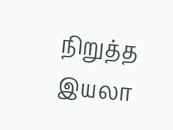நிறுத்த இயலா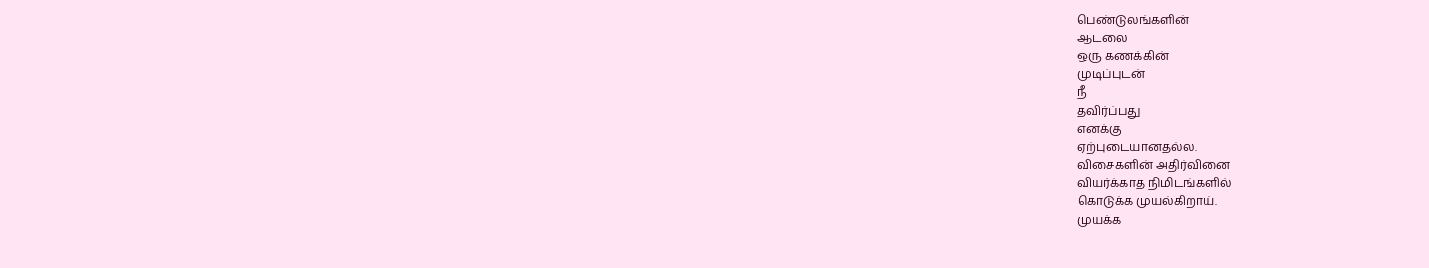பெண்டுலங்களின்
ஆடலை
ஒரு கணக்கின்
முடிப்புடன்
நீ
தவிர்ப்பது
எனக்கு
ஏற்புடையானதல்ல.
விசைகளின் அதிர்வினை
வியர்க்காத நிமிடங்களில்
கொடுக்க முயல்கிறாய்.
முயக்க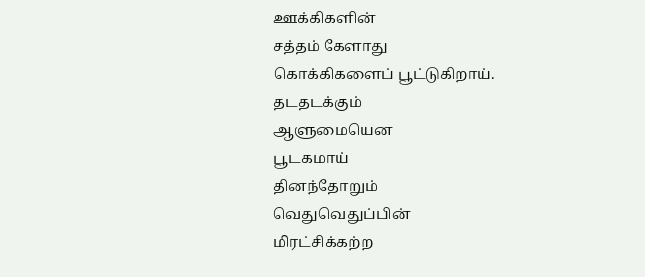ஊக்கிகளின்
சத்தம் கேளாது
கொக்கிகளைப் பூட்டுகிறாய்.
தடதடக்கும்
ஆளுமையென
பூடகமாய்
தினந்தோறும்
வெதுவெதுப்பின்
மிரட்சிக்கற்ற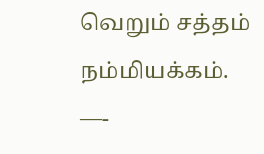வெறும் சத்தம்
நம்மியக்கம்.
—-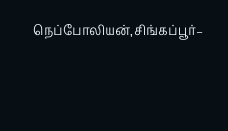நெப்போலியன்,சிங்கப்பூர்–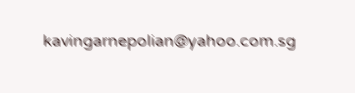kavingarnepolian@yahoo.com.sg